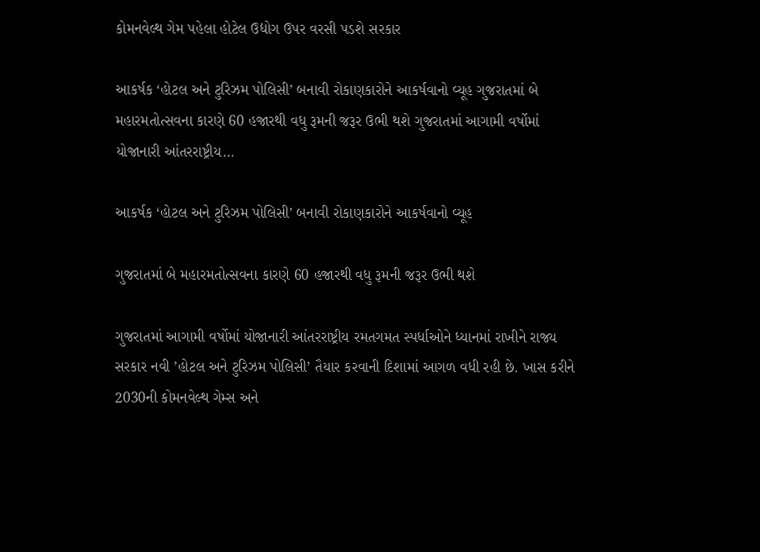કોમનવેલ્થ ગેમ પહેલા હોટેલ ઉદ્યોગ ઉપર વરસી પડશે સરકાર

આકર્ષક ‘હોટલ અને ટુરિઝમ પોલિસી’ બનાવી રોકાણકારોને આકર્ષવાનો વ્યૂહ ગુજરાતમાં બે મહારમતોત્સવના કારણે 60 હજારથી વધુ રૂમની જરૂર ઉભી થશે ગુજરાતમાં આગામી વર્ષોમાં યોજાનારી આંતરરાષ્ટ્રીય…

આકર્ષક ‘હોટલ અને ટુરિઝમ પોલિસી’ બનાવી રોકાણકારોને આકર્ષવાનો વ્યૂહ

ગુજરાતમાં બે મહારમતોત્સવના કારણે 60 હજારથી વધુ રૂમની જરૂર ઉભી થશે

ગુજરાતમાં આગામી વર્ષોમાં યોજાનારી આંતરરાષ્ટ્રીય રમતગમત સ્પર્ધાઓને ધ્યાનમાં રાખીને રાજ્ય સરકાર નવી ’હોટલ અને ટુરિઝમ પોલિસી’ તૈયાર કરવાની દિશામાં આગળ વધી રહી છે. ખાસ કરીને 2030ની કોમનવેલ્થ ગેમ્સ અને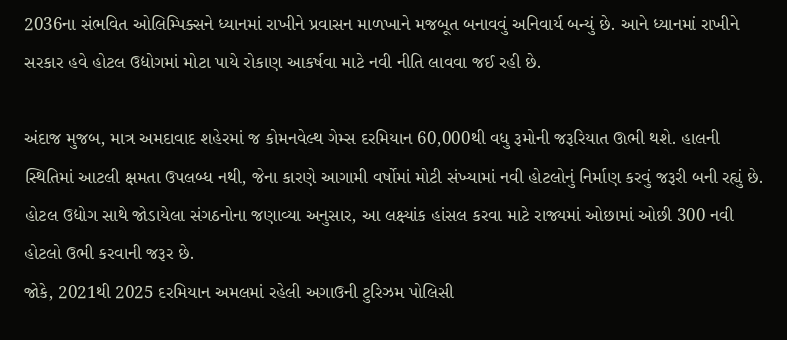2036ના સંભવિત ઓલિમ્પિક્સને ધ્યાનમાં રાખીને પ્રવાસન માળખાને મજબૂત બનાવવું અનિવાર્ય બન્યું છે. આને ધ્યાનમાં રાખીને સરકાર હવે હોટલ ઉદ્યોગમાં મોટા પાયે રોકાણ આકર્ષવા માટે નવી નીતિ લાવવા જઈ રહી છે.

અંદાજ મુજબ, માત્ર અમદાવાદ શહેરમાં જ કોમનવેલ્થ ગેમ્સ દરમિયાન 60,000થી વધુ રૂમોની જરૂરિયાત ઊભી થશે. હાલની સ્થિતિમાં આટલી ક્ષમતા ઉપલબ્ધ નથી, જેના કારણે આગામી વર્ષોમાં મોટી સંખ્યામાં નવી હોટલોનું નિર્માણ કરવું જરૂરી બની રહ્યું છે. હોટલ ઉદ્યોગ સાથે જોડાયેલા સંગઠનોના જણાવ્યા અનુસાર, આ લક્ષ્યાંક હાંસલ કરવા માટે રાજ્યમાં ઓછામાં ઓછી 300 નવી હોટલો ઉભી કરવાની જરૂર છે.
જોકે, 2021થી 2025 દરમિયાન અમલમાં રહેલી અગાઉની ટુરિઝમ પોલિસી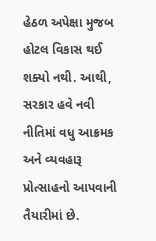હેઠળ અપેક્ષા મુજબ હોટલ વિકાસ થઈ શક્યો નથી. આથી, સરકાર હવે નવી નીતિમાં વધુ આક્રમક અને વ્યવહારૂ પ્રોત્સાહનો આપવાની તૈયારીમાં છે.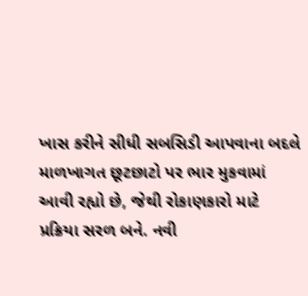ખાસ કરીને સીધી સબસિડી આપવાના બદલે માળખાગત છૂટછાટો પર ભાર મુકવામાં આવી રહ્યો છે, જેથી રોકાણકારો માટે પ્રક્રિયા સરળ બને. નવી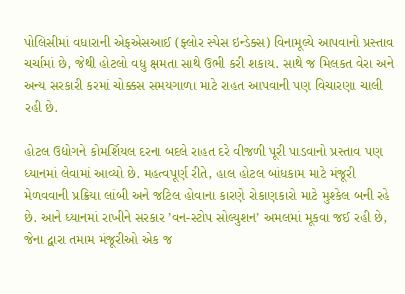પોલિસીમાં વધારાની એફએસઆઈ (ફ્લોર સ્પેસ ઇન્ડેક્સ) વિનામૂલ્યે આપવાનો પ્રસ્તાવ ચર્ચામાં છે, જેથી હોટલો વધુ ક્ષમતા સાથે ઉભી કરી શકાય. સાથે જ મિલકત વેરા અને અન્ય સરકારી કરમાં ચોક્કસ સમયગાળા માટે રાહત આપવાની પણ વિચારણા ચાલી રહી છે.

હોટલ ઉદ્યોગને કોમર્શિયલ દરના બદલે રાહત દરે વીજળી પૂરી પાડવાનો પ્રસ્તાવ પણ ધ્યાનમાં લેવામાં આવ્યો છે. મહત્વપૂર્ણ રીતે, હાલ હોટલ બાંધકામ માટે મંજૂરી મેળવવાની પ્રક્રિયા લાંબી અને જટિલ હોવાના કારણે રોકાણકારો માટે મુશ્કેલ બની રહે છે. આને ધ્યાનમાં રાખીને સરકાર ’વન-સ્ટોપ સોલ્યુશન’ અમલમાં મૂકવા જઈ રહી છે, જેના દ્વારા તમામ મંજૂરીઓ એક જ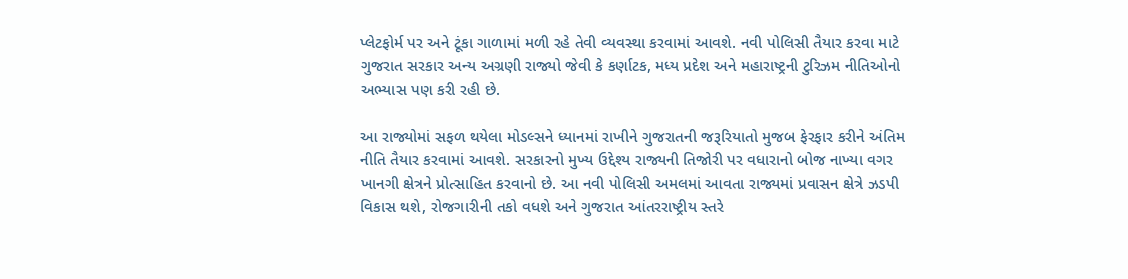પ્લેટફોર્મ પર અને ટૂંકા ગાળામાં મળી રહે તેવી વ્યવસ્થા કરવામાં આવશે. નવી પોલિસી તૈયાર કરવા માટે ગુજરાત સરકાર અન્ય અગ્રણી રાજ્યો જેવી કે કર્ણાટક, મધ્ય પ્રદેશ અને મહારાષ્ટ્રની ટુરિઝમ નીતિઓનો અભ્યાસ પણ કરી રહી છે.

આ રાજ્યોમાં સફળ થયેલા મોડલ્સને ધ્યાનમાં રાખીને ગુજરાતની જરૂરિયાતો મુજબ ફેરફાર કરીને અંતિમ નીતિ તૈયાર કરવામાં આવશે. સરકારનો મુખ્ય ઉદ્દેશ્ય રાજ્યની તિજોરી પર વધારાનો બોજ નાખ્યા વગર ખાનગી ક્ષેત્રને પ્રોત્સાહિત કરવાનો છે. આ નવી પોલિસી અમલમાં આવતા રાજ્યમાં પ્રવાસન ક્ષેત્રે ઝડપી વિકાસ થશે, રોજગારીની તકો વધશે અને ગુજરાત આંતરરાષ્ટ્રીય સ્તરે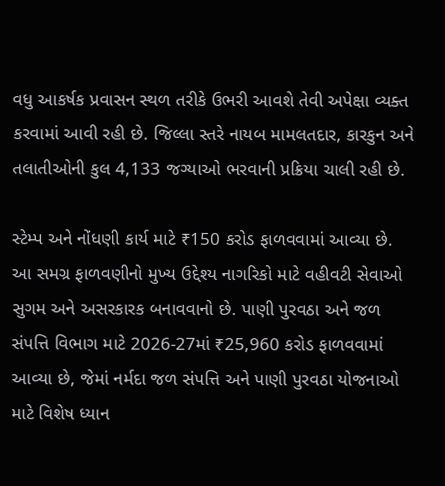વધુ આકર્ષક પ્રવાસન સ્થળ તરીકે ઉભરી આવશે તેવી અપેક્ષા વ્યક્ત કરવામાં આવી રહી છે. જિલ્લા સ્તરે નાયબ મામલતદાર, કારકુન અને તલાતીઓની કુલ 4,133 જગ્યાઓ ભરવાની પ્રક્રિયા ચાલી રહી છે.

સ્ટેમ્પ અને નોંધણી કાર્ય માટે ₹150 કરોડ ફાળવવામાં આવ્યા છે. આ સમગ્ર ફાળવણીનો મુખ્ય ઉદ્દેશ્ય નાગરિકો માટે વહીવટી સેવાઓ સુગમ અને અસરકારક બનાવવાનો છે. પાણી પુરવઠા અને જળ સંપત્તિ વિભાગ માટે 2026-27માં ₹25,960 કરોડ ફાળવવામાં આવ્યા છે, જેમાં નર્મદા જળ સંપત્તિ અને પાણી પુરવઠા યોજનાઓ માટે વિશેષ ધ્યાન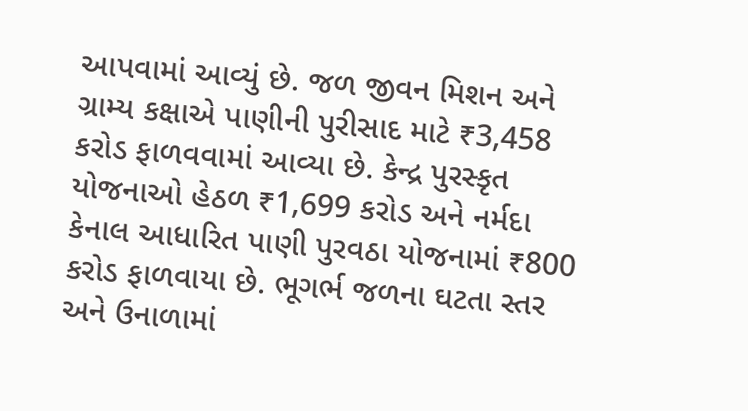આપવામાં આવ્યું છે. જળ જીવન મિશન અને ગ્રામ્ય કક્ષાએ પાણીની પુરીસાદ માટે ₹3,458 કરોડ ફાળવવામાં આવ્યા છે. કેન્દ્ર પુરસ્કૃત યોજનાઓ હેઠળ ₹1,699 કરોડ અને નર્મદા કેનાલ આધારિત પાણી પુરવઠા યોજનામાં ₹800 કરોડ ફાળવાયા છે. ભૂગર્ભ જળના ઘટતા સ્તર અને ઉનાળામાં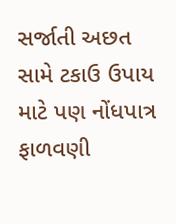સર્જાતી અછત સામે ટકાઉ ઉપાય માટે પણ નોંધપાત્ર ફાળવણી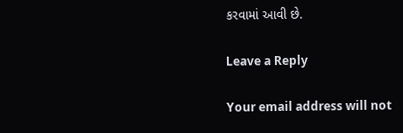કરવામાં આવી છે.

Leave a Reply

Your email address will not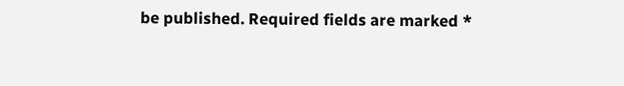be published. Required fields are marked *